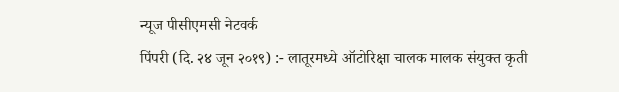न्यूज पीसीएमसी नेटवर्क
पिंपरी (दि. २४ जून २०१९) :- लातूरमध्ये ऑटोरिक्षा चालक मालक संयुक्त कृती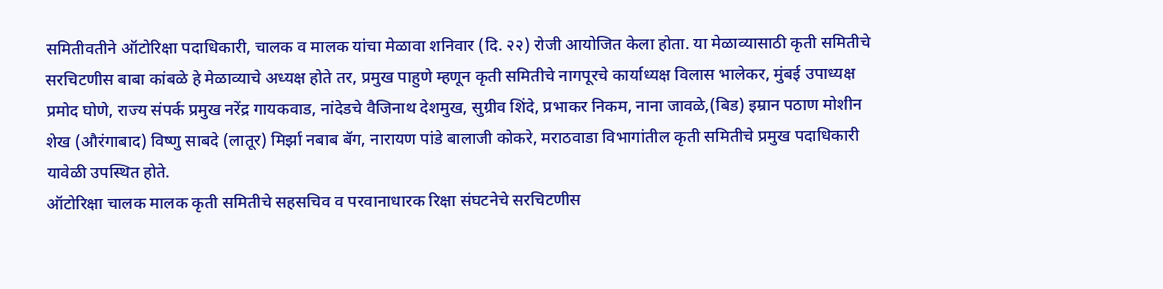समितीवतीने ऑटोरिक्षा पदाधिकारी, चालक व मालक यांचा मेळावा शनिवार (दि. २२) रोजी आयोजित केला होता. या मेळाव्यासाठी कृती समितीचे सरचिटणीस बाबा कांबळे हे मेळाव्याचे अध्यक्ष होते तर, प्रमुख पाहुणे म्हणून कृती समितीचे नागपूरचे कार्याध्यक्ष विलास भालेकर, मुंबई उपाध्यक्ष प्रमोद घोणे, राज्य संपर्क प्रमुख नरेंद्र गायकवाड, नांदेडचे वैजिनाथ देशमुख, सुग्रीव शिंदे, प्रभाकर निकम, नाना जावळे,(बिड) इम्रान पठाण मोशीन शेख (औरंगाबाद) विष्णु साबदे (लातूर) मिर्झा नबाब बॅग, नारायण पांडे बालाजी कोकरे, मराठवाडा विभागांतील कृती समितीचे प्रमुख पदाधिकारी यावेळी उपस्थित होते.
ऑटोरिक्षा चालक मालक कृती समितीचे सहसचिव व परवानाधारक रिक्षा संघटनेचे सरचिटणीस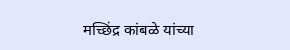मच्छिंद्र कांबळे यांच्या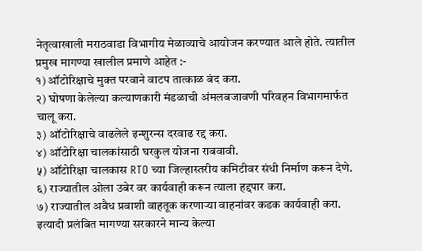नेतृत्वाखाली मराठवाडा विभागीय मेळाव्याचे आयोजन करण्यात आले होते. त्यातील प्रमुख मागण्या खालील प्रमाणे आहेत :-
१) ऑटोरिक्षाचे मुक्त परवाने वाटप तात्काळ बंद करा.
२) घोषणा केलेल्या कल्याणकारी मंडळाची अंमलबजावणी परिवहन विभागमार्फत चालू करा.
३) ऑटोरिक्षाचे वाढलेले इन्शुरन्स दरवाढ रद्द करा.
४) ऑटोरिक्षा चालकांसाठी घरकुल योजना राबवावी.
५) ऑटोरिक्षा चालकास RTO च्या जिल्हास्तरीय कमिटीवर संधी निर्माण करून देणे.
६) राज्यातील ओला उबेर वर कार्यवाही करून त्याला हद्दपार करा.
७) राज्यातील अवैध प्रवाशी वाहतूक करणाऱ्या वाहनांवर कडक कार्यवाही करा.
इत्यादी प्रलंबित मागण्या सरकारने मान्य केल्या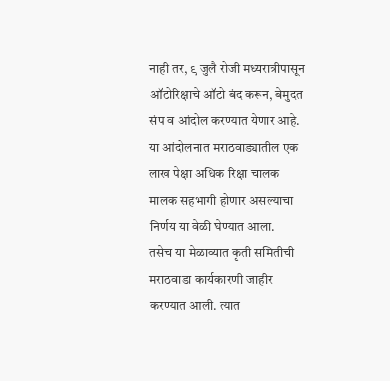नाही तर, ९ जुलै रोजी मध्यरात्रीपासून ऑटोरिक्षाचे ऑटो बंद करून, बेमुदत संप व आंदोल करण्यात येणार आहे. या आंदोलनात मराठवाड्यातील एक लाख पेक्षा अधिक रिक्षा चालक मालक सहभागी होणार असल्याचा निर्णय या वेळी घेण्यात आला.
तसेच या मेळाव्यात कृती समितीची मराठवाडा कार्यकारणी जाहीर करण्यात आली. त्यात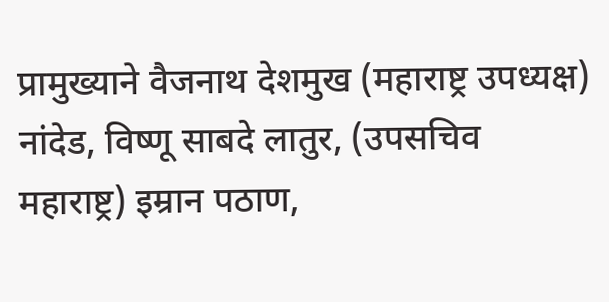प्रामुख्याने वैजनाथ देशमुख (महाराष्ट्र उपध्यक्ष) नांदेड, विष्णू साबदे लातुर, (उपसचिव महाराष्ट्र) इम्रान पठाण,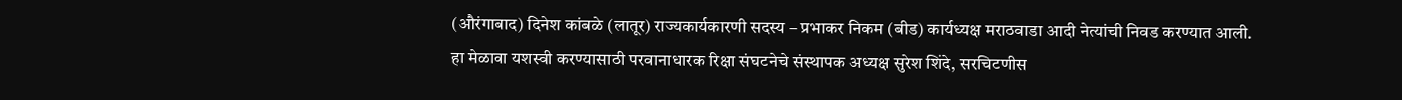(औरंगाबाद) दिनेश कांबळे (लातूर) राज्यकार्यकारणी सदस्य – प्रभाकर निकम (बीड) कार्यध्यक्ष मराठवाडा आदी नेत्यांची निवड करण्यात आली.
हा मेळावा यशस्वी करण्यासाठी परवानाधारक रिक्षा संघटनेचे संस्थापक अध्यक्ष सुरेश शिंदे, सरचिटणीस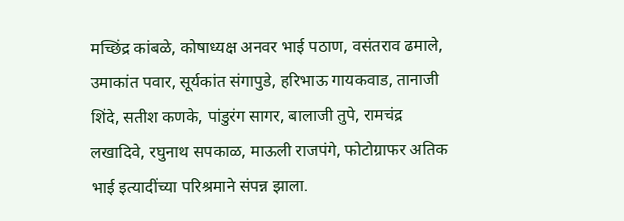मच्छिंद्र कांबळे, कोषाध्यक्ष अनवर भाई पठाण, वसंतराव ढमाले, उमाकांत पवार, सूर्यकांत संगापुडे, हरिभाऊ गायकवाड, तानाजी शिंदे, सतीश कणके, पांडुरंग सागर, बालाजी तुपे, रामचंद्र लखादिवे, रघुनाथ सपकाळ, माऊली राजपंगे, फोटोग्राफर अतिक भाई इत्यादींच्या परिश्रमाने संपन्न झाला.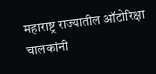महाराष्ट्र राज्यातील ऑटोरिक्षा चालकांनी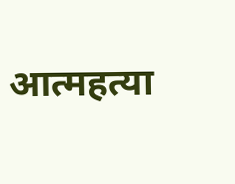आत्महत्या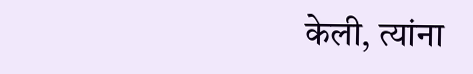केली, त्यांना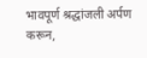भावपूर्ण श्रद्धांजली अर्पण करून,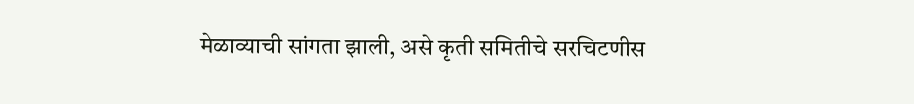मेळाव्याची सांगता झाली, असे कृती समितीचे सरचिटणीस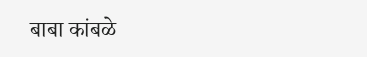बाबा कांबळे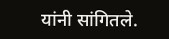यांनी सांगितले.